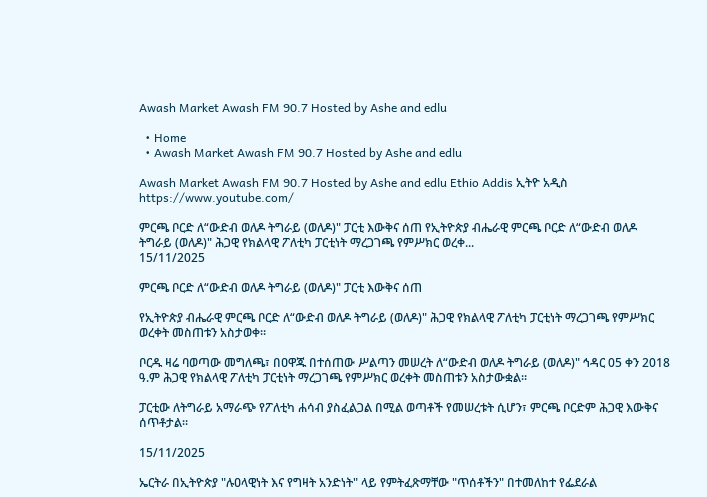Awash Market Awash FM 90.7 Hosted by Ashe and edlu

  • Home
  • Awash Market Awash FM 90.7 Hosted by Ashe and edlu

Awash Market Awash FM 90.7 Hosted by Ashe and edlu Ethio Addis ኢትዮ አዲስ https://www.youtube.com/

ምርጫ ቦርድ ለ“ውድብ ወለዶ ትግራይ (ወለዶ)" ፓርቲ እውቅና ሰጠ የኢትዮጵያ ብሔራዊ ምርጫ ቦርድ ለ“ውድብ ወለዶ ትግራይ (ወለዶ)" ሕጋዊ የክልላዊ ፖለቲካ ፓርቲነት ማረጋገጫ የምሥክር ወረቀ...
15/11/2025

ምርጫ ቦርድ ለ“ውድብ ወለዶ ትግራይ (ወለዶ)" ፓርቲ እውቅና ሰጠ

የኢትዮጵያ ብሔራዊ ምርጫ ቦርድ ለ“ውድብ ወለዶ ትግራይ (ወለዶ)" ሕጋዊ የክልላዊ ፖለቲካ ፓርቲነት ማረጋገጫ የምሥክር ወረቀት መስጠቱን አስታወቀ።

ቦርዱ ዛሬ ባወጣው መግለጫ፣ በዐዋጁ በተሰጠው ሥልጣን መሠረት ለ“ውድብ ወለዶ ትግራይ (ወለዶ)" ኅዳር 05 ቀን 2018 ዓ.ም ሕጋዊ የክልላዊ ፖለቲካ ፓርቲነት ማረጋገጫ የምሥክር ወረቀት መስጠቱን አስታውቋል።

ፓርቲው ለትግራይ አማራጭ የፖለቲካ ሐሳብ ያስፈልጋል በሚል ወጣቶች የመሠረቱት ሲሆን፣ ምርጫ ቦርድም ሕጋዊ እውቅና ሰጥቶታል።

15/11/2025

ኤርትራ በኢትዮጵያ "ሉዐላዊነት እና የግዛት አንድነት" ላይ የምትፈጽማቸው "ጥሰቶችን" በተመለከተ የፌደራል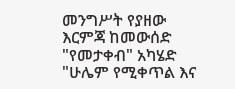መንግሥት የያዘው እርምጃ ከመውሰድ "የመታቀብ" አካሄድ "ሁሌም የሚቀጥል እና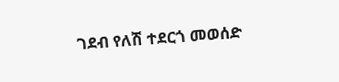ገደብ የለሽ ተደርጎ መወሰድ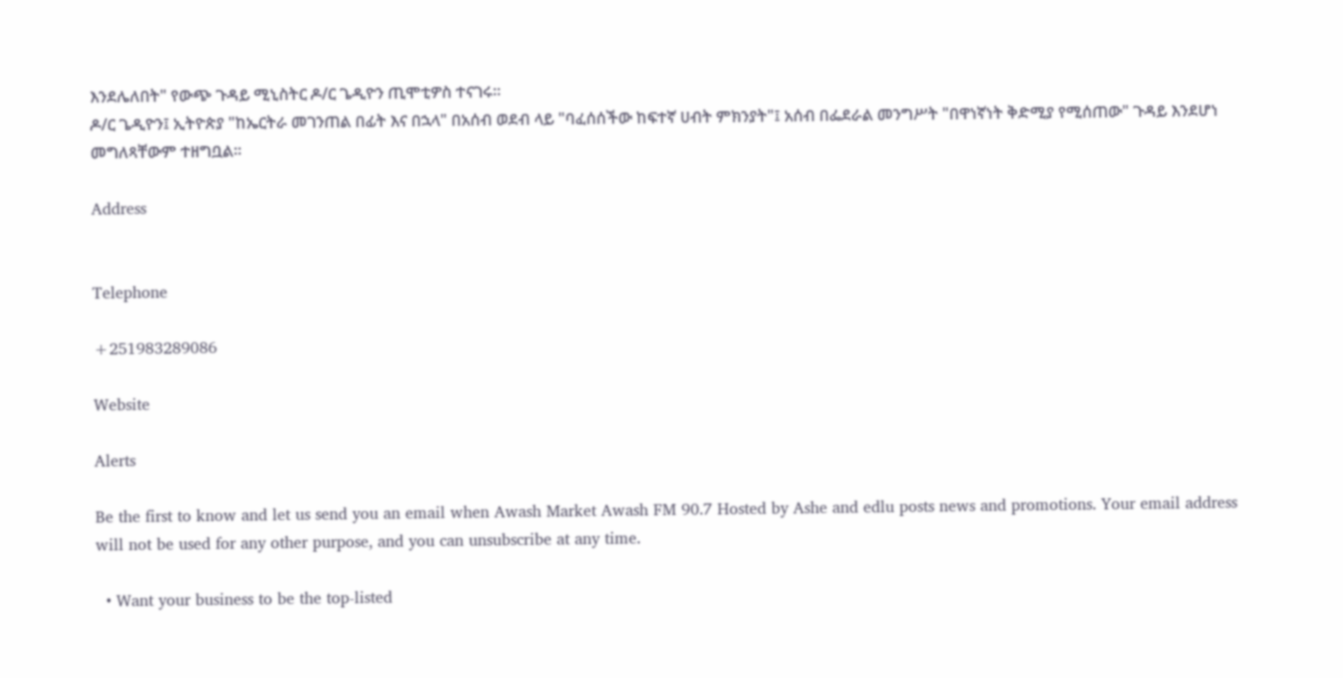እንደሌለበት" የውጭ ጉዳይ ሚኒስትር ዶ/ር ጌዲዮን ጢሞቲዎስ ተናገሩ።
ዶ/ር ጌዲዮን፤ ኢትዮጵያ "ከኤርትራ መገንጠል በፊት እና በኋላ" በአሰብ ወደብ ላይ "ባፈሰሰችው ከፍተኛ ሀብት ምክንያት"፤ አሰብ በፌደራል መንግሥት "በዋነኛነት ቅድሚያ የሚሰጠው" ጉዳይ እንደሆነ መግለጻቸውም ተዘግቧል።

Address


Telephone

+251983289086

Website

Alerts

Be the first to know and let us send you an email when Awash Market Awash FM 90.7 Hosted by Ashe and edlu posts news and promotions. Your email address will not be used for any other purpose, and you can unsubscribe at any time.

  • Want your business to be the top-listed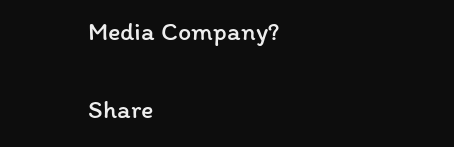Media Company?

Share